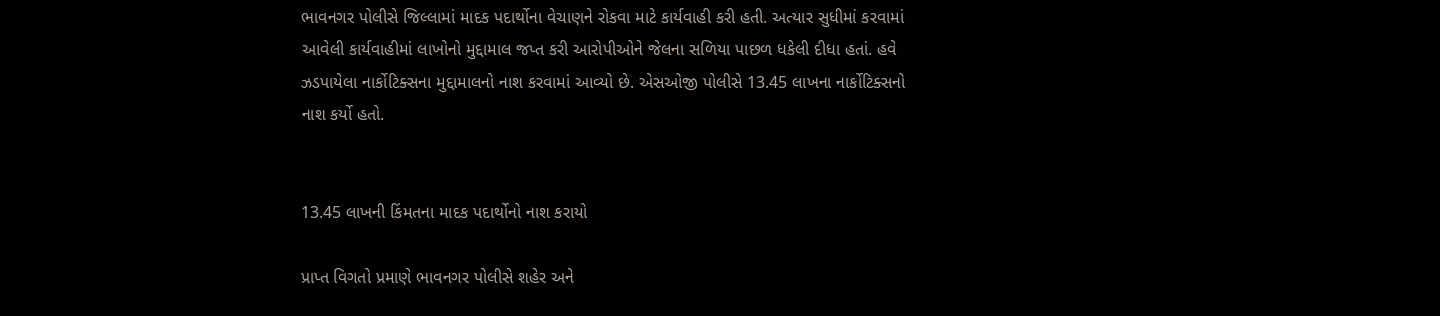ભાવનગર પોલીસે જિલ્લામાં માદક પદાર્થોના વેચાણને રોકવા માટે કાર્યવાહી કરી હતી. અત્યાર સુધીમાં કરવામાં આવેલી કાર્યવાહીમાં લાખોનો મુદ્દામાલ જપ્ત કરી આરોપીઓને જેલના સળિયા પાછળ ધકેલી દીધા હતાં. હવે ઝડપાયેલા નાર્કોટિક્સના મુદ્દામાલનો નાશ કરવામાં આવ્યો છે. એસઓજી પોલીસે 13.45 લાખના નાર્કોટિક્સનો નાશ કર્યો હતો.


13.45 લાખની કિંમતના માદક પદાર્થોનો નાશ કરાયો

પ્રાપ્ત વિગતો પ્રમાણે ભાવનગર પોલીસે શહેર અને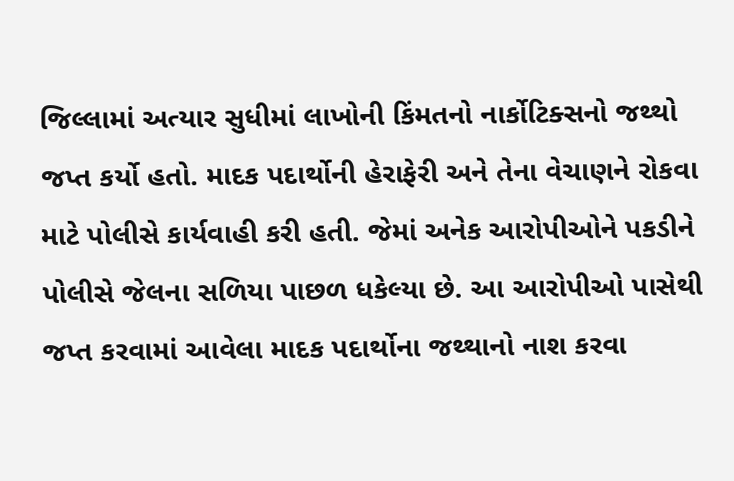જિલ્લામાં અત્યાર સુધીમાં લાખોની કિંમતનો નાર્કોટિક્સનો જથ્થો જપ્ત કર્યો હતો. માદક પદાર્થોની હેરાફેરી અને તેના વેચાણને રોકવા માટે પોલીસે કાર્યવાહી કરી હતી. જેમાં અનેક આરોપીઓને પકડીને પોલીસે જેલના સળિયા પાછળ ધકેલ્યા છે. આ આરોપીઓ પાસેથી જપ્ત કરવામાં આવેલા માદક પદાર્થોના જથ્થાનો નાશ કરવા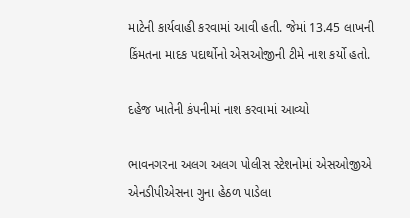માટેની કાર્યવાહી કરવામાં આવી હતી. જેમાં 13.45 લાખની કિંમતના માદક પદાર્થોનો એસઓજીની ટીમે નાશ કર્યો હતો.

દહેજ ખાતેની કંપનીમાં નાશ કરવામાં આવ્યો

ભાવનગરના અલગ અલગ પોલીસ સ્ટેશનોમાં એસઓજીએ એનડીપીએસના ગુના હેઠળ પાડેલા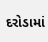દરોડામાં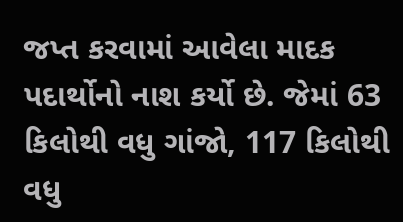જપ્ત કરવામાં આવેલા માદક પદાર્થોનો નાશ કર્યો છે. જેમાં 63 કિલોથી વધુ ગાંજો, 117 કિલોથી વધુ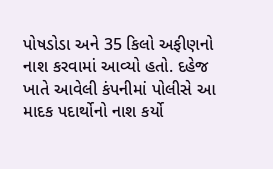પોષડોડા અને 35 કિલો અફીણનો નાશ કરવામાં આવ્યો હતો. દહેજ ખાતે આવેલી કંપનીમાં પોલીસે આ માદક પદાર્થોનો નાશ કર્યો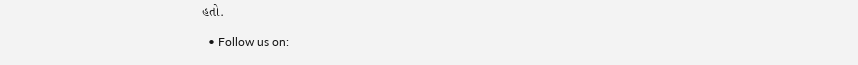હતો.

  • Follow us on: